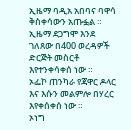ኢዜማ ባዲአ አበባና ባዋሳ ቅስቀሳውን አጡፏል ። ኢዜማ ደጋግሞ እንደ ገለጸው በ400 ወረዳዎች ድርጅት መስርቶ እየተንቀሳቀሰ ነው ።
ኦፌኮ ጠንካራ የጃዋር ዶላር እና እሱን መልምሎ በሃረር እየቀሰቀሰ ነው ።
ኦነግ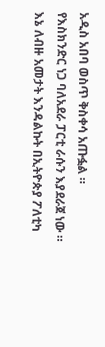አዲስ አበባ ወስጥ ቅስቀሳ አጡፏል ።
የእስክንድር ነጋ ባለአደራ ፓርቲ ራሱን እያደራጀ ነው ።
እኔ ለብዙ አመታት እንዳልኩት በኢትዮጵያ ፖለቲካ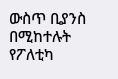ውስጥ ቢያንስ
በሚከተሉት የፖለቲካ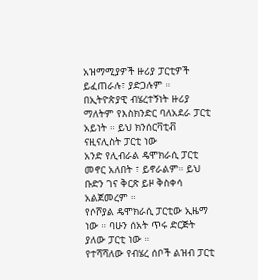አዝማሚያዎች ዙሪያ ፓርቲዎች ይፈጠራሉ፣ ያድጋሉም ።
በኢትዮጵያዊ ብሄረተኝነት ዙሪያ ማለትም የእስክንድር ባለአደራ ፓርቲ አይነት ። ይህ ክንሰርቫቲቭ ናዚናሊስት ፓርቲ ነው
አንድ የሊብራል ዴሞክራሲ ፓርቲ መኖር አለበት ፣ ይኖራልም። ይህ ቡድን ገና ቅርጽ ይዞ ቅስቀሳ አልጀመረም ።
የሶሾያል ዴሞክራሲ ፓርቲው ኢዜማ ነው ። ባሁን ሰአት ጥሩ ድርጅት ያለው ፓርቲ ነው ።
የተሻሻለው የብሄረ ሰቦች ልዝብ ፓርቲ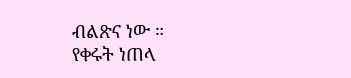ብልጽና ነው ።
የቀሩት ነጠላ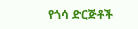የጎሳ ድርጅቶች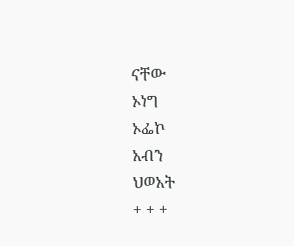ናቸው
ኦነግ
ኦፌኮ
አብን
ህወአት
+ + +